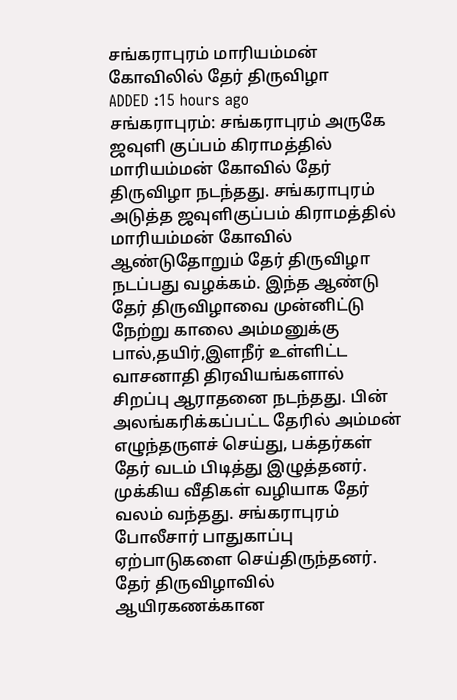சங்கராபுரம் மாரியம்மன் கோவிலில் தேர் திருவிழா
ADDED :15 hours ago
சங்கராபுரம்: சங்கராபுரம் அருகே ஜவுளி குப்பம் கிராமத்தில் மாரியம்மன் கோவில் தேர் திருவிழா நடந்தது. சங்கராபுரம் அடுத்த ஜவுளிகுப்பம் கிராமத்தில் மாரியம்மன் கோவில் ஆண்டுதோறும் தேர் திருவிழா நடப்பது வழக்கம். இந்த ஆண்டு தேர் திருவிழாவை முன்னிட்டு நேற்று காலை அம்மனுக்கு பால்,தயிர்,இளநீர் உள்ளிட்ட வாசனாதி திரவியங்களால் சிறப்பு ஆராதனை நடந்தது. பின் அலங்கரிக்கப்பட்ட தேரில் அம்மன் எழுந்தருளச் செய்து, பக்தர்கள் தேர் வடம் பிடித்து இழுத்தனர். முக்கிய வீதிகள் வழியாக தேர் வலம் வந்தது. சங்கராபுரம் போலீசார் பாதுகாப்பு ஏற்பாடுகளை செய்திருந்தனர். தேர் திருவிழாவில் ஆயிரகணக்கான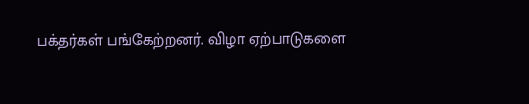பக்தர்கள் பங்கேற்றனர். விழா ஏற்பாடுகளை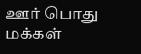ஊர் பொது மக்கள்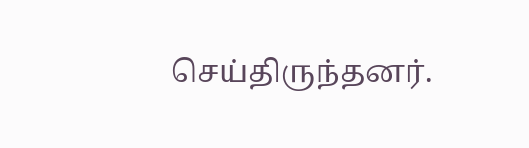செய்திருந்தனர்.